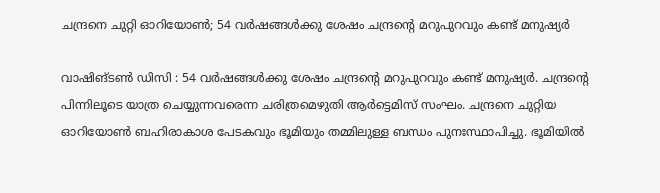ചന്ദ്രനെ ചുറ്റി ഓറിയോൺ; 54 വർഷങ്ങൾക്കു ശേഷം ചന്ദ്രന്റെ മറുപുറവും കണ്ട് മനുഷ്യർ

വാഷിങ്ടൺ ഡിസി : 54 വർഷങ്ങൾക്കു ശേഷം ചന്ദ്രന്റെ മറുപുറവും കണ്ട് മനുഷ്യർ. ചന്ദ്രന്റെ പിന്നിലൂടെ യാത്ര ചെയ്യുന്നവരെന്ന ചരിത്രമെഴുതി ആർട്ടെമിസ് സംഘം. ചന്ദ്രനെ ചുറ്റിയ ഓറിയോൺ ബഹിരാകാശ പേടകവും ഭൂമിയും തമ്മിലുള്ള ബന്ധം പുനഃസ്ഥാപിച്ചു. ഭൂമിയിൽ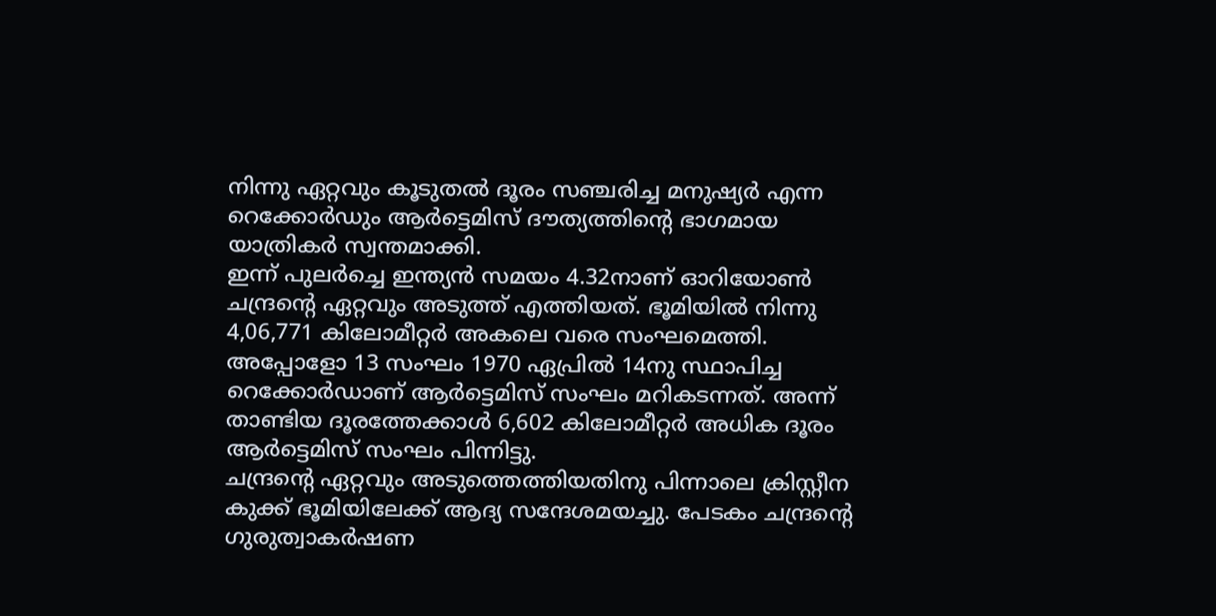നിന്നു ഏറ്റവും കൂടുതൽ ദൂരം സഞ്ചരിച്ച മനുഷ്യർ എന്ന റെക്കോർഡും ആർട്ടെമിസ് ദൗത്യത്തിന്റെ ഭാഗമായ യാത്രികർ സ്വന്തമാക്കി.
ഇന്ന് പുലർച്ചെ ഇന്ത്യൻ സമയം 4.32നാണ് ഓറിയോൺ ചന്ദ്രന്റെ ഏറ്റവും അടുത്ത് എത്തിയത്. ഭൂമിയിൽ നിന്നു 4,06,771 കിലോമീറ്റർ അകലെ വരെ സംഘമെത്തി. അപ്പോളോ 13 സംഘം 1970 ഏപ്രിൽ 14നു സ്ഥാപിച്ച റെക്കോർഡാണ് ആർട്ടെമിസ് സംഘം മറികടന്നത്. അന്ന് താണ്ടിയ ദൂരത്തേക്കാൾ 6,602 കിലോമീറ്റർ അധിക ദൂരം ആർട്ടെമിസ് സംഘം പിന്നിട്ടു.
ചന്ദ്രന്റെ ഏറ്റവും അടുത്തെത്തിയതിനു പിന്നാലെ ക്രിസ്റ്റീന കുക്ക് ഭൂമിയിലേക്ക് ആദ്യ സന്ദേശമയച്ചു. പേടകം ചന്ദ്രന്റെ ഗുരുത്വാകർഷണ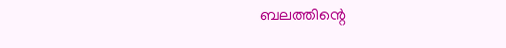ബലത്തിന്റെ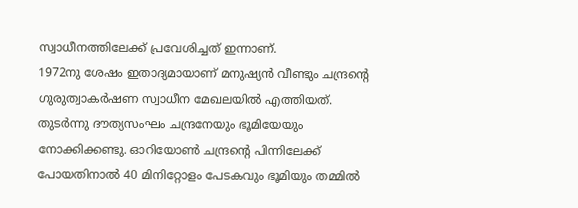സ്വാധീനത്തിലേക്ക് പ്രവേശിച്ചത് ഇന്നാണ്.
1972നു ശേഷം ഇതാദ്യമായാണ് മനുഷ്യൻ വീണ്ടും ചന്ദ്രന്റെ ഗുരുത്വാകർഷണ സ്വാധീന മേഖലയിൽ എത്തിയത്. തുടർന്നു ദൗത്യസംഘം ചന്ദ്രനേയും ഭൂമിയേയും നോക്കിക്കണ്ടു. ഓറിയോൺ ചന്ദ്രന്റെ പിന്നിലേക്ക് പോയതിനാൽ 40 മിനിറ്റോളം പേടകവും ഭൂമിയും തമ്മിൽ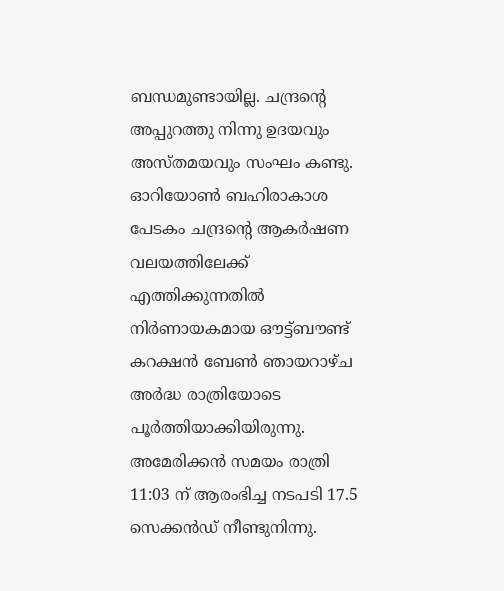ബന്ധമുണ്ടായില്ല. ചന്ദ്രന്റെ അപ്പുറത്തു നിന്നു ഉദയവും അസ്തമയവും സംഘം കണ്ടു.
ഓറിയോൺ ബഹിരാകാശ പേടകം ചന്ദ്രന്റെ ആകർഷണ വലയത്തിലേക്ക് എത്തിക്കുന്നതിൽ നിർണായകമായ ഔട്ട്ബൗണ്ട് കറക്ഷൻ ബേൺ ഞായറാഴ്ച അർദ്ധ രാത്രിയോടെ പൂർത്തിയാക്കിയിരുന്നു. അമേരിക്കൻ സമയം രാത്രി 11:03 ന് ആരംഭിച്ച നടപടി 17.5 സെക്കൻഡ് നീണ്ടുനിന്നു.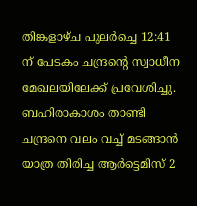തിങ്കളാഴ്ച പുലർച്ചെ 12:41 ന് പേടകം ചന്ദ്രന്റെ സ്വാധീന മേഖലയിലേക്ക് പ്രവേശിച്ചു.
ബഹിരാകാശം താണ്ടി ചന്ദ്രനെ വലം വച്ച് മടങ്ങാൻ യാത്ര തിരിച്ച ആർട്ടെമിസ് 2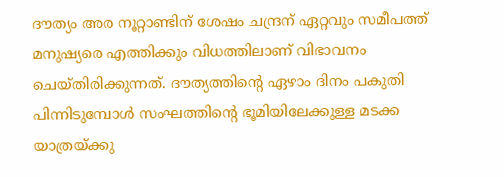ദൗത്യം അര നൂറ്റാണ്ടിന് ശേഷം ചന്ദ്രന് ഏറ്റവും സമീപത്ത് മനുഷ്യരെ എത്തിക്കും വിധത്തിലാണ് വിഭാവനം ചെയ്തിരിക്കുന്നത്. ദൗത്യത്തിന്റെ ഏഴാം ദിനം പകുതി പിന്നിടുമ്പോൾ സംഘത്തിന്റെ ഭൂമിയിലേക്കുള്ള മടക്ക യാത്രയ്ക്കു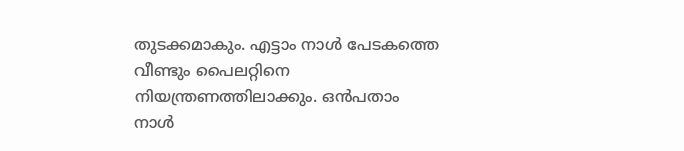തുടക്കമാകും. എട്ടാം നാൾ പേടകത്തെ വീണ്ടും പൈലറ്റിനെ നിയന്ത്രണത്തിലാക്കും. ഒൻപതാം നാൾ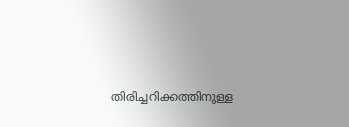തിരിച്ചറിക്കത്തിനുള്ള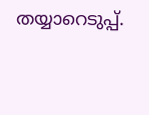തയ്യാറെടുപ്പ്.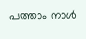പത്താം നാൾ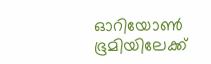ഓറിയോൺ ഭൂമിയിലേക്ക്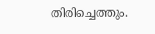തിരിച്ചെത്തും.